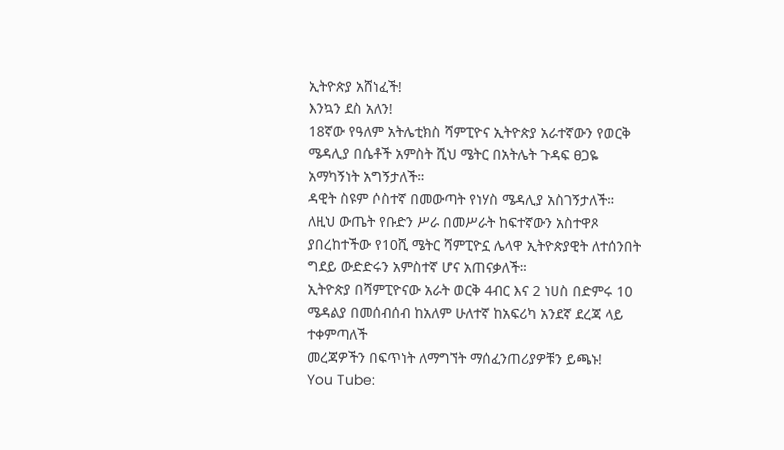ኢትዮጵያ አሸነፈች!
እንኳን ደስ አለን!
18ኛው የዓለም አትሌቲክስ ሻምፒዮና ኢትዮጵያ አራተኛውን የወርቅ ሜዳሊያ በሴቶች አምስት ሺህ ሜትር በአትሌት ጉዳፍ ፀጋዬ አማካኝነት አግኝታለች።
ዳዊት ስዩም ሶስተኛ በመውጣት የነሃስ ሜዳሊያ አስገኝታለች።
ለዚህ ውጤት የቡድን ሥራ በመሥራት ከፍተኛውን አስተዋጾ ያበረከተችው የ10ሺ ሜትር ሻምፒዮኗ ሌላዋ ኢትዮጵያዊት ለተሰንበት ግደይ ውድድሩን አምስተኛ ሆና አጠናቃለች።
ኢትዮጵያ በሻምፒዮናው አራት ወርቅ 4ብር እና 2 ነሀስ በድምሩ 10 ሜዳልያ በመሰብሰብ ከአለም ሁለተኛ ከአፍሪካ አንደኛ ደረጃ ላይ ተቀምጣለች
መረጃዎችን በፍጥነት ለማግኘት ማሰፈንጠሪያዎቹን ይጫኑ!
You Tube: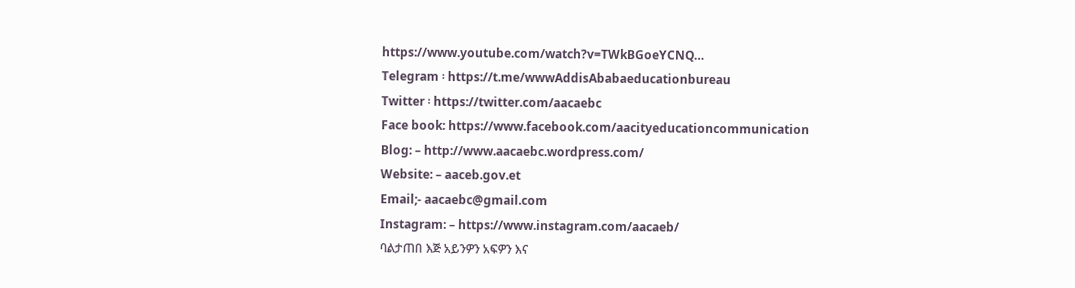https://www.youtube.com/watch?v=TWkBGoeYCNQ…
Telegram ፡ https://t.me/wwwAddisAbabaeducationbureau
Twitter ፡ https://twitter.com/aacaebc
Face book: https://www.facebook.com/aacityeducationcommunication
Blog: – http://www.aacaebc.wordpress.com/
Website: – aaceb.gov.et
Email;- aacaebc@gmail.com
Instagram: – https://www.instagram.com/aacaeb/
ባልታጠበ እጅ አይንዎን አፍዎን እና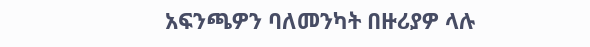አፍንጫዎን ባለመንካት በዙሪያዎ ላሉ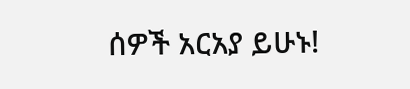ሰዎች አርአያ ይሁኑ!